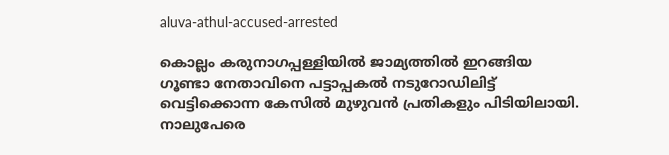aluva-athul-accused-arrested

കൊല്ലം കരുനാഗപ്പള്ളിയിൽ ജാമ്യത്തിൽ ഇറങ്ങിയ ഗൂണ്ടാ നേതാവിനെ പട്ടാപ്പകൽ നടുറോഡിലിട്ട് വെട്ടിക്കൊന്ന കേസില്‍ മുഴുവന്‍ പ്രതികളും പിടിയിലായി. നാലുപേരെ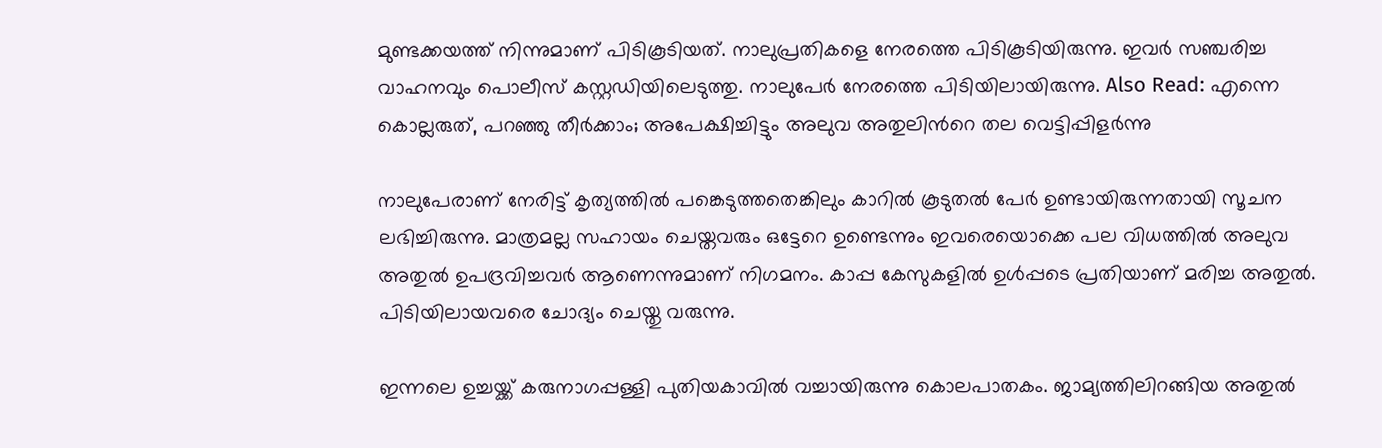മുണ്ടക്കയത്ത് നിന്നുമാണ് പിടികൂടിയത്. നാലുപ്രതികളെ നേരത്തെ പിടികൂടിയിരുന്നു. ഇവർ സഞ്ചരിച്ച വാഹനവും പൊലീസ് കസ്റ്റഡിയിലെടുത്തു. നാലുപേർ നേരത്തെ പിടിയിലായിരുന്നു. Also Read: എന്നെ കൊല്ലരുത്, പറഞ്ഞു തീർക്കാം; അപേക്ഷിച്ചിട്ടും അലുവ അതുലിന്‍റെ തല വെട്ടിപ്പിളർന്നു

നാലുപേരാണ് നേരിട്ട് കൃത്യത്തിൽ പങ്കെടുത്തതെങ്കിലും കാറിൽ കൂടുതൽ പേർ ഉണ്ടായിരുന്നതായി സൂചന ലഭിച്ചിരുന്നു. മാത്രമല്ല സഹായം ചെയ്തവരും ഒട്ടേറെ ഉണ്ടെന്നും ഇവരെയൊക്കെ പല വിധത്തിൽ അലുവ അതുൽ ഉപദ്രവിച്ചവർ ആണെന്നുമാണ് നിഗമനം. കാപ്പ കേസുകളിൽ ഉൾപ്പടെ പ്രതിയാണ് മരിച്ച അതുൽ.  പിടിയിലായവരെ ചോദ്യം ചെയ്തു വരുന്നു.

ഇന്നലെ ഉച്ചയ്ക്ക് കരുനാഗപ്പള്ളി പുതിയകാവിൽ വച്ചായിരുന്നു കൊലപാതകം. ജാമ്യത്തിലിറങ്ങിയ അതുല്‍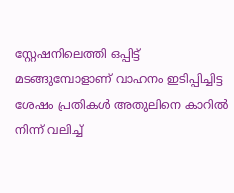സ്റ്റേഷനിലെത്തി ഒപ്പിട്ട് മടങ്ങുമ്പോളാണ് വാഹനം ഇടിപ്പിച്ചിട്ട ശേഷം പ്രതികള്‍ അതുലിനെ കാറില്‍ നിന്ന് വലിച്ച്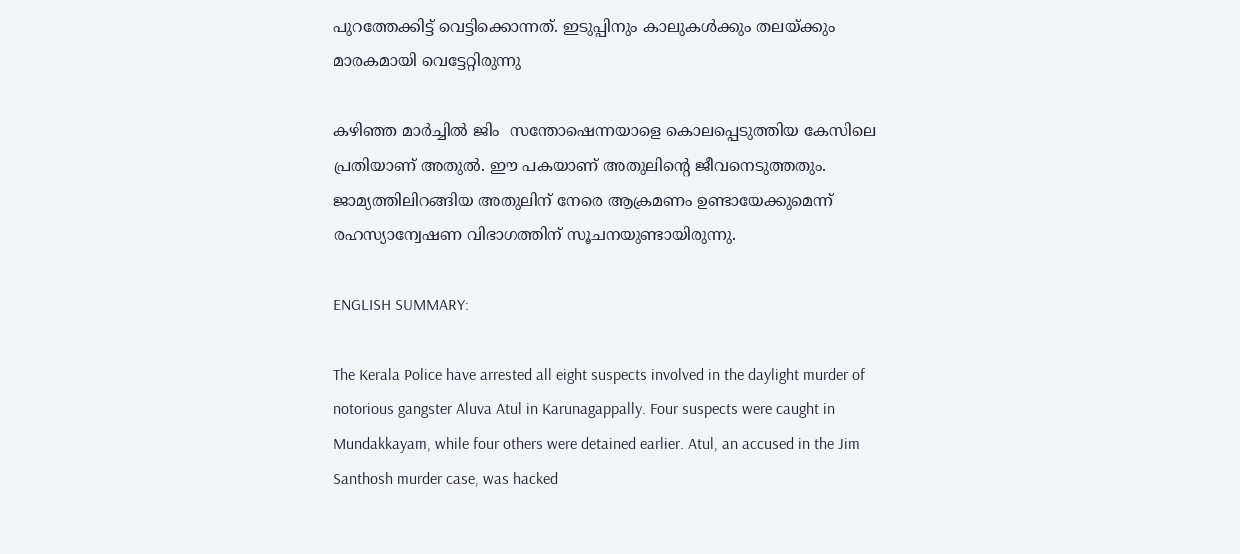പുറത്തേക്കിട്ട് വെട്ടിക്കൊന്നത്. ഇടുപ്പിനും കാലുകള്‍ക്കും തലയ്ക്കും മാരകമായി വെട്ടേറ്റിരുന്നു

കഴിഞ്ഞ മാര്‍ച്ചില്‍ ജിം  സന്തോഷെന്നയാളെ കൊലപ്പെടുത്തിയ കേസിലെ പ്രതിയാണ് അതുല്‍. ഈ പകയാണ് അതുലിന്‍റെ ജീവനെടുത്തതും. ജാമ്യത്തിലിറങ്ങിയ അതുലിന് നേരെ ആക്രമണം ഉണ്ടായേക്കുമെന്ന് രഹസ്യാന്വേഷണ വിഭാഗത്തിന് സൂചനയുണ്ടായിരുന്നു.

ENGLISH SUMMARY:

The Kerala Police have arrested all eight suspects involved in the daylight murder of notorious gangster Aluva Atul in Karunagappally. Four suspects were caught in Mundakkayam, while four others were detained earlier. Atul, an accused in the Jim Santhosh murder case, was hacked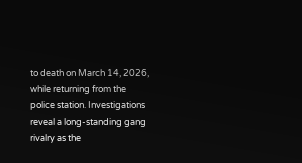to death on March 14, 2026, while returning from the police station. Investigations reveal a long-standing gang rivalry as the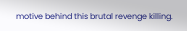motive behind this brutal revenge killing.